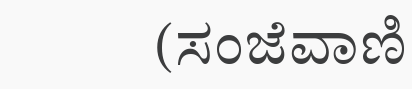(ಸಂಜೆವಾಣಿ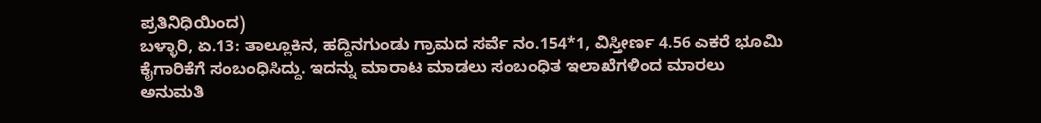ಪ್ರತಿನಿಧಿಯಿಂದ)
ಬಳ್ಳಾರಿ, ಏ.13: ತಾಲ್ಲೂಕಿನ, ಹದ್ದಿನಗುಂಡು ಗ್ರಾಮದ ಸರ್ವೆ ನಂ.154*1, ವಿಸ್ತೀರ್ಣ 4.56 ಎಕರೆ ಭೂಮಿ ಕೈಗಾರಿಕೆಗೆ ಸಂಬಂಧಿಸಿದ್ದು. ಇದನ್ನು ಮಾರಾಟ ಮಾಡಲು ಸಂಬಂಧಿತ ಇಲಾಖೆಗಳಿಂದ ಮಾರಲು ಅನುಮತಿ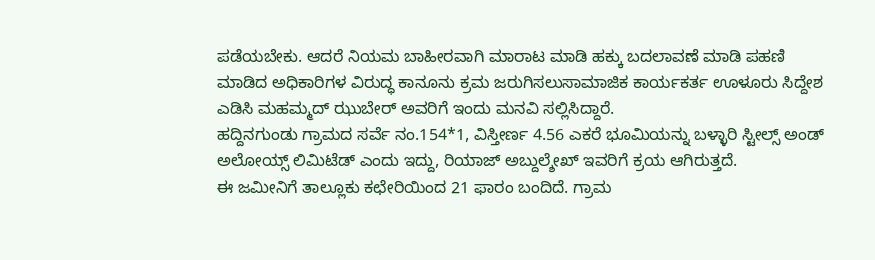ಪಡೆಯಬೇಕು. ಆದರೆ ನಿಯಮ ಬಾಹೀರವಾಗಿ ಮಾರಾಟ ಮಾಡಿ ಹಕ್ಕು ಬದಲಾವಣೆ ಮಾಡಿ ಪಹಣಿ ಮಾಡಿದ ಅಧಿಕಾರಿಗಳ ವಿರುದ್ಧ ಕಾನೂನು ಕ್ರಮ ಜರುಗಿಸಲುಸಾಮಾಜಿಕ ಕಾರ್ಯಕರ್ತ ಊಳೂರು ಸಿದ್ದೇಶ ಎಡಿಸಿ ಮಹಮ್ಮದ್ ಝುಬೇರ್ ಅವರಿಗೆ ಇಂದು ಮನವಿ ಸಲ್ಲಿಸಿದ್ದಾರೆ.
ಹದ್ದಿನಗುಂಡು ಗ್ರಾಮದ ಸರ್ವೆ ನಂ.154*1, ವಿಸ್ತೀರ್ಣ 4.56 ಎಕರೆ ಭೂಮಿಯನ್ನು ಬಳ್ಳಾರಿ ಸ್ಟೀಲ್ಸ್ ಅಂಡ್ ಅಲೋಯ್ಸ್ ಲಿಮಿಟೆಡ್ ಎಂದು ಇದ್ದು, ರಿಯಾಜ್ ಅಬ್ದುಲ್ಶೇಖ್ ಇವರಿಗೆ ಕ್ರಯ ಆಗಿರುತ್ತದೆ.
ಈ ಜಮೀನಿಗೆ ತಾಲ್ಲೂಕು ಕಛೇರಿಯಿಂದ 21 ಫಾರಂ ಬಂದಿದೆ. ಗ್ರಾಮ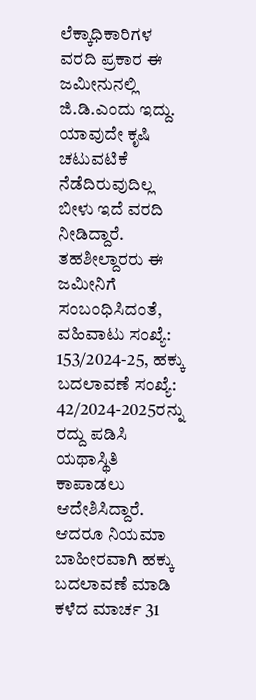ಲೆಕ್ಕಾಧಿಕಾರಿಗಳ ವರದಿ ಪ್ರಕಾರ ಈ ಜಮೀನುನಲ್ಲಿ ಜಿ.ಡಿ.ಎಂದು ಇದ್ದು. ಯಾವುದೇ ಕೃಷಿ ಚಟುವಟಿಕೆ ನೆಡೆದಿರುವುದಿಲ್ಲ ಬೀಳು ಇದೆ ವರದಿ ನೀಡಿದ್ದಾರೆ.
ತಹಶೀಲ್ದಾರರು ಈ ಜಮೀನಿಗೆ ಸಂಬಂಧಿಸಿದಂತೆ, ವಹಿವಾಟು ಸಂಖ್ಯೆ: 153/2024-25, ಹಕ್ಕು ಬದಲಾವಣೆ ಸಂಖ್ಯೆ: 42/2024-2025ರನ್ನು ರದ್ದು ಪಡಿಸಿ ಯಥಾಸ್ಥಿತಿ ಕಾಪಾಡಲು ಆದೇಶಿಸಿದ್ದಾರೆ.
ಆದರೂ ನಿಯಮಾ ಬಾಹೀರವಾಗಿ ಹಕ್ಕು ಬದಲಾವಣೆ ಮಾಡಿ ಕಳೆದ ಮಾರ್ಚ 31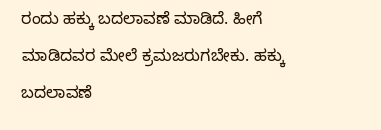ರಂದು ಹಕ್ಕು ಬದಲಾವಣೆ ಮಾಡಿದೆ. ಹೀಗೆ ಮಾಡಿದವರ ಮೇಲೆ ಕ್ರಮಜರುಗಬೇಕು. ಹಕ್ಕು ಬದಲಾವಣೆ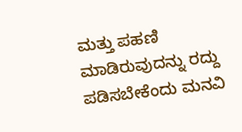ಮತ್ತು ಪಹಣಿ ಮಾಡಿರುವುದನ್ನು ರದ್ದು ಪಡಿಸಬೇಕೆಂದು ಮನವಿ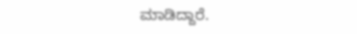ಮಾಡಿದ್ದಾರೆ.